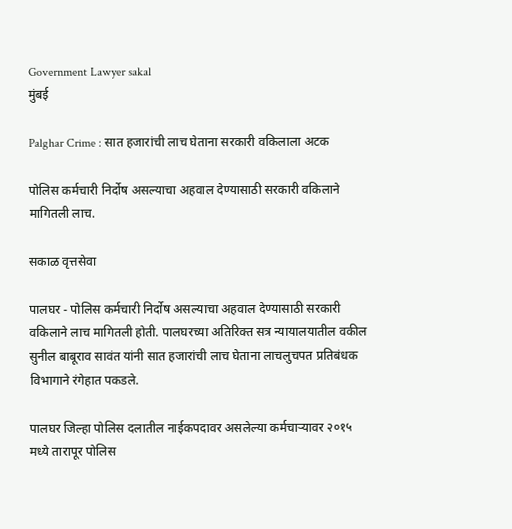Government Lawyer sakal
मुंबई

Palghar Crime : सात हजारांची लाच घेताना सरकारी वकिलाला अटक

पोलिस कर्मचारी निर्दोष असल्याचा अहवाल देण्यासाठी सरकारी वकिलाने मागितली लाच.

सकाळ वृत्तसेवा

पालघर - पोलिस कर्मचारी निर्दोष असल्याचा अहवाल देण्यासाठी सरकारी वकिलाने लाच मागितली होती. पालघरच्या अतिरिक्त सत्र न्यायालयातील वकील सुनील बाबूराव सावंत यांनी सात हजारांची लाच घेताना लाचलुचपत प्रतिबंधक विभागाने रंगेहात पकडले.

पालघर जिल्हा पोलिस दलातील नाईकपदावर असलेल्या कर्मचाऱ्यावर २०१५ मध्ये तारापूर पोलिस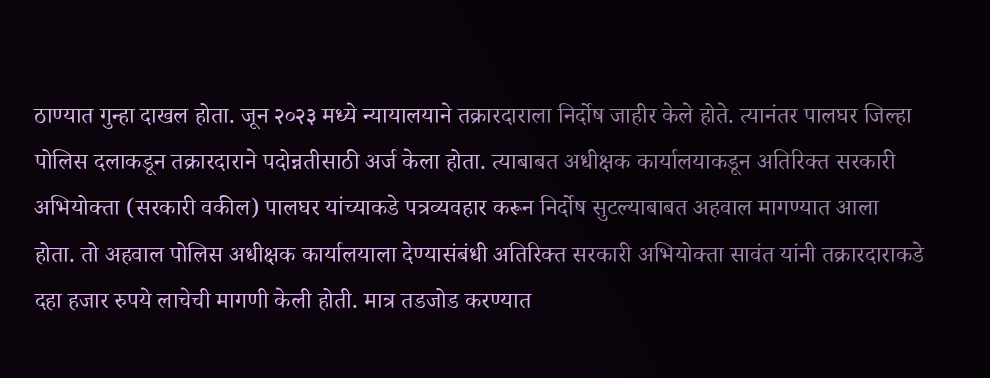ठाण्यात गुन्हा दाखल होता. जून २०२३ मध्ये न्यायालयाने तक्रारदाराला निर्दोष जाहीर केले होते. त्यानंतर पालघर जिल्हा पोलिस दलाकडून तक्रारदाराने पदोन्नतीसाठी अर्ज केला होता. त्याबाबत अधीक्षक कार्यालयाकडून अतिरिक्त सरकारी अभियोक्ता (सरकारी वकील) पालघर यांच्याकडे पत्रव्यवहार करून निर्दोष सुटल्याबाबत अहवाल मागण्यात आला होता. तो अहवाल पोलिस अधीक्षक कार्यालयाला देण्यासंबंधी अतिरिक्त सरकारी अभियोक्ता सावंत यांनी तक्रारदाराकडे दहा हजार रुपये लाचेची मागणी केली होती. मात्र तडजोड करण्यात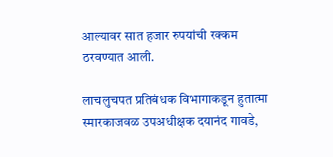आल्यावर सात हजार रुपयांची रक्कम ठरवण्यात आली.

लाचलुचपत प्रतिबंधक विभागाकडून हुतात्मा स्मारकाजवळ उपअधीक्षक दयानंद गावडे,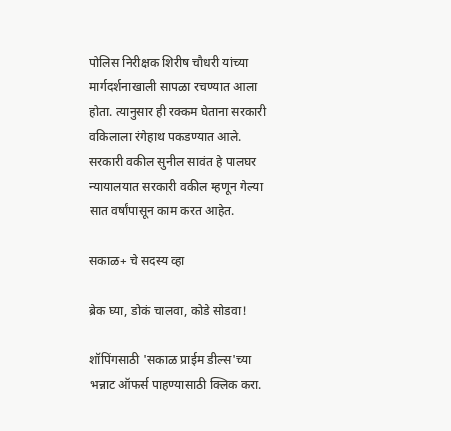पोलिस निरीक्षक शिरीष चौधरी यांच्या मार्गदर्शनाखाली सापळा रचण्यात आला होता. त्यानुसार ही रक्कम घेताना सरकारी वकिलाला रंगेहाथ पकडण्यात आले. सरकारी वकील सुनील सावंत हे पालघर न्यायालयात सरकारी वकील म्हणून गेल्या सात वर्षांपासून काम करत आहेत.

सकाळ+ चे सदस्य व्हा

ब्रेक घ्या, डोकं चालवा, कोडे सोडवा!

शॉपिंगसाठी 'सकाळ प्राईम डील्स'च्या भन्नाट ऑफर्स पाहण्यासाठी क्लिक करा.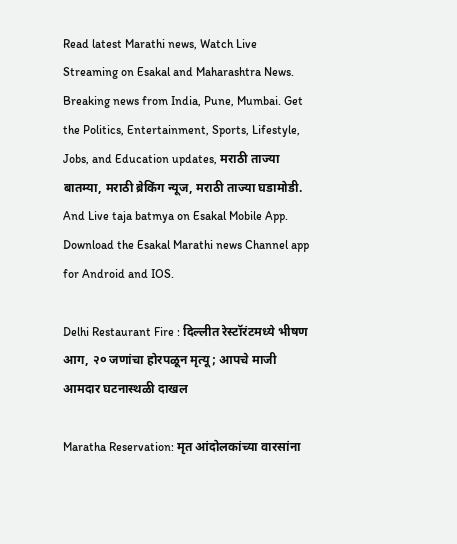Read latest Marathi news, Watch Live Streaming on Esakal and Maharashtra News. Breaking news from India, Pune, Mumbai. Get the Politics, Entertainment, Sports, Lifestyle, Jobs, and Education updates, मराठी ताज्या बातम्या, मराठी ब्रेकिंग न्यूज, मराठी ताज्या घडामोडी. And Live taja batmya on Esakal Mobile App. Download the Esakal Marathi news Channel app for Android and IOS.

Delhi Restaurant Fire : दिल्लीत रेस्टॉरंटमध्ये भीषण आग, २० जणांचा होरपळून मृत्यू; आपचे माजी आमदार घटनास्थळी दाखल

Maratha Reservation: मृत आंदोलकांच्या वारसांना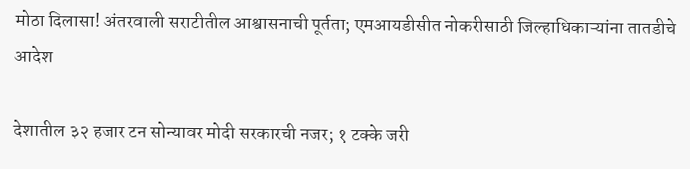मोठा दिलासा! अंतरवाली सराटीतील आश्वासनाची पूर्तता; एमआयडीसीत नोकरीसाठी जिल्हाधिकाऱ्यांना तातडीचे आदेश

देशातील ३२ हजार टन सोन्यावर मोदी सरकारची नजर; १ टक्के जरी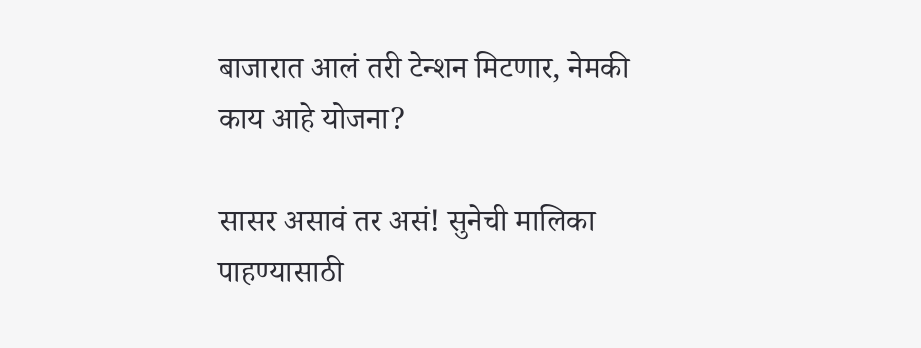बाजारात आलं तरी टेन्शन मिटणार, नेमकी काय आहे योजना?

सासर असावं तर असं! सुनेची मालिका पाहण्यासाठी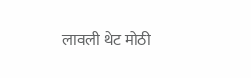लावली थेट मोठी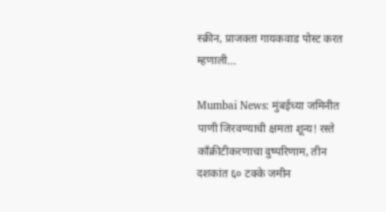स्क्रीन, प्राजक्ता गायकवाड पोस्ट करत म्हणाली...

Mumbai News: मुंबईच्या जमिनीत पाणी जिरवण्याची क्षमता शून्य! रस्ते काँक्रीटीकरणाचा दुष्परिणाम, तीन दशकांत ६० टक्के जमीन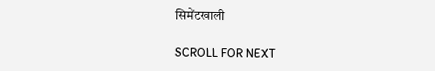सिमेंटखाली

SCROLL FOR NEXT